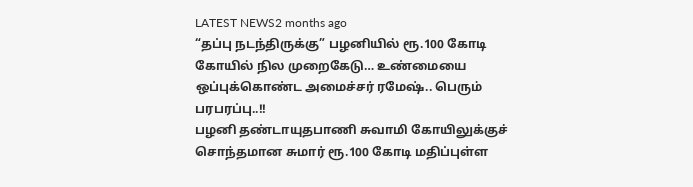LATEST NEWS2 months ago
“தப்பு நடந்திருக்கு” பழனியில் ரூ.100 கோடி கோயில் நில முறைகேடு… உண்மையை ஒப்புக்கொண்ட அமைச்சர் ரமேஷ்.. பெரும் பரபரப்பு..!!
பழனி தண்டாயுதபாணி சுவாமி கோயிலுக்குச் சொந்தமான சுமார் ரூ.100 கோடி மதிப்புள்ள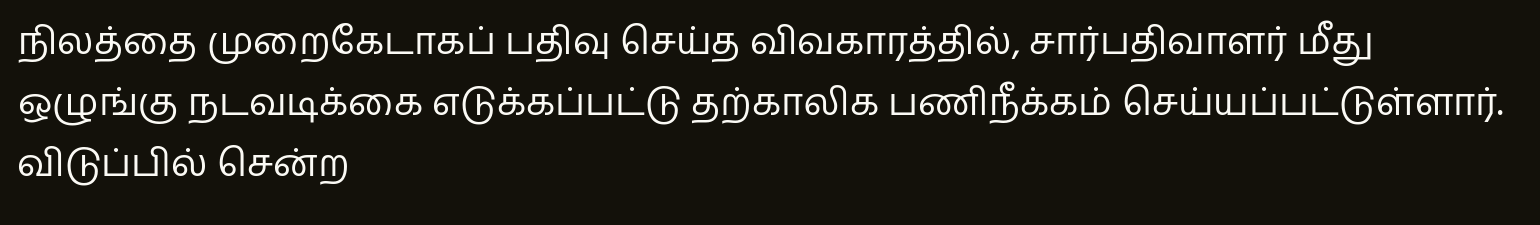நிலத்தை முறைகேடாகப் பதிவு செய்த விவகாரத்தில், சார்பதிவாளர் மீது ஒழுங்கு நடவடிக்கை எடுக்கப்பட்டு தற்காலிக பணிநீக்கம் செய்யப்பட்டுள்ளார். விடுப்பில் சென்ற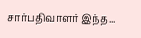சார்பதிவாளர் இந்த...